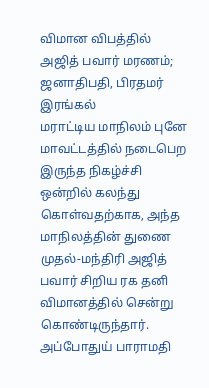விமான விபத்தில் அஜித் பவார் மரணம்; ஜனாதிபதி, பிரதமர் இரங்கல்
மராட்டிய மாநிலம் புனே மாவட்டத்தில் நடைபெற இருந்த நிகழ்ச்சி ஒன்றில் கலந்து கொள்வதற்காக, அந்த மாநிலத்தின் துணை முதல்-மந்திரி அஜித் பவார் சிறிய ரக தனி விமானத்தில் சென்று கொண்டிருந்தார். அப்போதுய் பாராமதி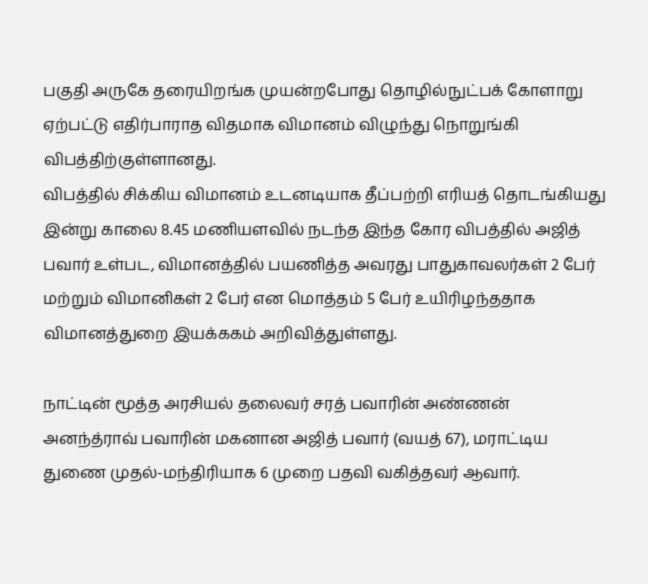பகுதி அருகே தரையிறங்க முயன்றபோது தொழில்நுட்பக் கோளாறு ஏற்பட்டு எதிர்பாராத விதமாக விமானம் விழுந்து நொறுங்கி விபத்திற்குள்ளானது.
விபத்தில் சிக்கிய விமானம் உடனடியாக தீப்பற்றி எரியத் தொடங்கியது இன்று காலை 8.45 மணியளவில் நடந்த இந்த கோர விபத்தில் அஜித் பவார் உள்பட, விமானத்தில் பயணித்த அவரது பாதுகாவலர்கள் 2 பேர் மற்றும் விமானிகள் 2 பேர் என மொத்தம் 5 பேர் உயிரிழந்ததாக விமானத்துறை இயக்ககம் அறிவித்துள்ளது.

நாட்டின் மூத்த அரசியல் தலைவர் சரத் பவாரின் அண்ணன் அனந்த்ராவ் பவாரின் மகனான அஜித் பவார் (வயத் 67), மராட்டிய துணை முதல்-மந்திரியாக 6 முறை பதவி வகித்தவர் ஆவார்.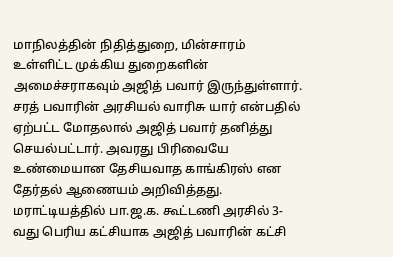மாநிலத்தின் நிதித்துறை, மின்சாரம் உள்ளிட்ட முக்கிய துறைகளின் அமைச்சராகவும் அஜித் பவார் இருந்துள்ளார். சரத் பவாரின் அரசியல் வாரிசு யார் என்பதில் ஏற்பட்ட மோதலால் அஜித் பவார் தனித்து செயல்பட்டார். அவரது பிரிவையே உண்மையான தேசியவாத காங்கிரஸ் என தேர்தல் ஆணையம் அறிவித்தது. மராட்டியத்தில் பா.ஜ.க. கூட்டணி அரசில் 3-வது பெரிய கட்சியாக அஜித் பவாரின் கட்சி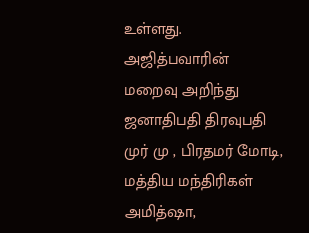உள்ளது.
அஜித்பவாரின் மறைவு அறிந்து ஜனாதிபதி திரவுபதி முர் மு , பிரதமர் மோடி, மத்திய மந்திரிகள் அமித்ஷா,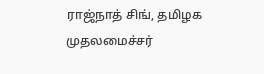ராஜ்நாத் சிங், தமிழக முதலமைச்சர்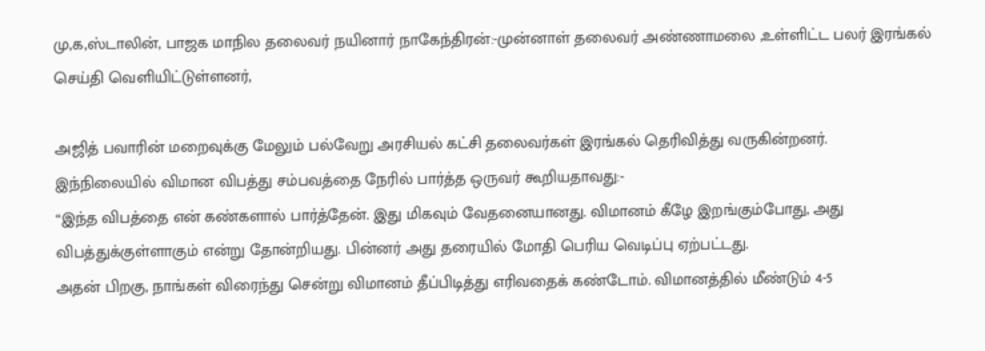மு,க,ஸ்டாலின், பாஜக மாநில தலைவர் நயினார் நாகேந்திரன்:-முன்னாள் தலைவர் அண்ணாமலை ,உள்ளிட்ட பலர் இரங்கல் செய்தி வெளியிட்டுள்ளனர்,

அஜித் பவாரின் மறைவுக்கு மேலும் பல்வேறு அரசியல் கட்சி தலைவர்கள் இரங்கல் தெரிவித்து வருகின்றனர்.
இந்நிலையில் விமான விபத்து சம்பவத்தை நேரில் பார்த்த ஒருவர் கூறியதாவது:-
“இந்த விபத்தை என் கண்களால் பார்த்தேன். இது மிகவும் வேதனையானது. விமானம் கீழே இறங்கும்போது, அது விபத்துக்குள்ளாகும் என்று தோன்றியது. பின்னர் அது தரையில் மோதி பெரிய வெடிப்பு ஏற்பட்டது.
அதன் பிறகு, நாங்கள் விரைந்து சென்று விமானம் தீப்பிடித்து எரிவதைக் கண்டோம். விமானத்தில் மீண்டும் 4-5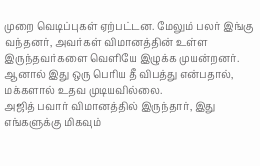முறை வெடிப்புகள் ஏற்பட்டன. மேலும் பலர் இங்கு வந்தனர், அவர்கள் விமானத்தின் உள்ள இருந்தவர்களை வெளியே இழுக்க முயன்றனர். ஆனால் இது ஒரு பெரிய தீ விபத்து என்பதால், மக்களால் உதவ முடியவில்லை.
அஜித் பவார் விமானத்தில் இருந்தார், இது எங்களுக்கு மிகவும்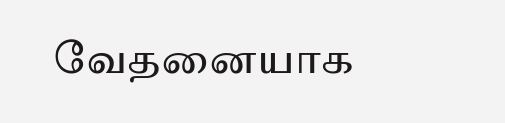வேதனையாக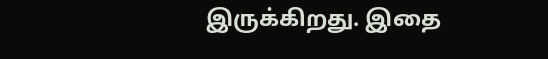இருக்கிறது. இதை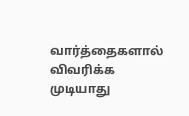வார்த்தைகளால் விவரிக்க முடியாது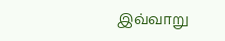இவ்வாறு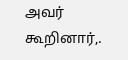அவர் கூறினார்,.